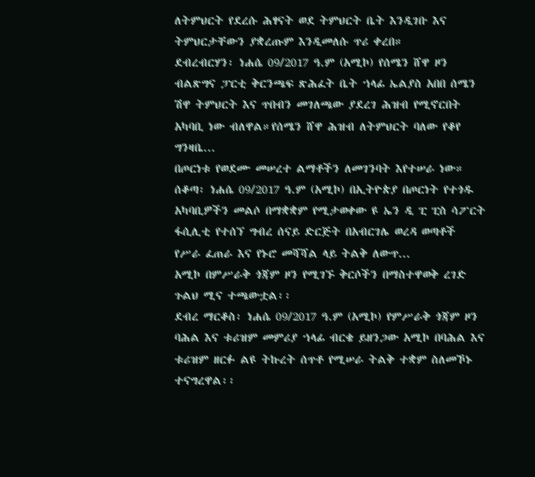ለትምህርት የደረሱ ሕፃናት ወደ ትምህርት ቤት እንዲገቡ እና ትምህርታቸውን ያቋረጡም እንዲመለሱ ጥሪ ቀረበ።
ደብረብርሃን፡ ነሐሴ 09/2017 ዓ.ም (አሚኮ) የሰሜን ሸዋ ዞን ብልጽግና ፓርቲ ቅርንጫፍ ጽሕፈት ቤት ኀላፊ ኤልያስ አበበ ሰሜን ሽዋ ትምህርት እና ጥበብን መገለጫው ያደረገ ሕዝብ የሚኖርበት አካባቢ ነው ብለዋል።የሰሜን ሸዋ ሕዝብ ለትምህርት ባለው የቆየ ግንዛቤ...
በጦርነቱ የወደሙ መሠረተ ልማቶችን ለመገንባት እየተሠራ ነው።
ሰቆጣ፡ ነሐሴ 09/2017 ዓ.ም (አሚኮ) በኢትዮጵያ በጦርነት የተጎዱ አካባቢዎችን መልሶ በማቋቋም የሚታወቀው ዩ ኤን ዲ ፒ ፒስ ሳፖርት ፋሲሊቲ የተሰኘ ግብረ ሰናይ ድርጅት በአብርገሌ ወረዳ ወጣቶች የሥራ ፈጠራ እና የኑሮ መሻሻል ላይ ትልቅ ለውጥ...
አሚኮ በምሥራቅ ጎጃም ዞን የሚገኙ ቅርሶችን በማስተዋወቅ ረገድ ጉልህ ሚና ተጫውቷል፡፡
ደብረ ማርቆስ፡ ነሐሴ 09/2017 ዓ.ም (አሚኮ) የምሥራቅ ጎጃም ዞን ባሕል እና ቱሪዝም መምሪያ ኀላፊ ብርቄ ይዘንጋው አሚኮ በባሕል እና ቱሪዝም ዘርፉ ልዩ ትኩረት ሰጥቶ የሚሠራ ትልቅ ተቋም ስለመኾኑ ተናግረዋል፡፡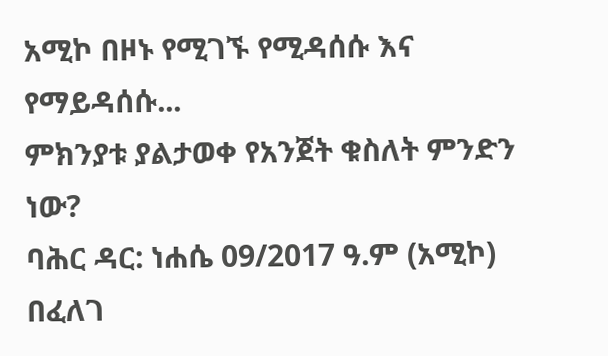አሚኮ በዞኑ የሚገኙ የሚዳሰሱ እና የማይዳሰሱ...
ምክንያቱ ያልታወቀ የአንጀት ቁስለት ምንድን ነው?
ባሕር ዳር: ነሐሴ 09/2017 ዓ.ም (አሚኮ) በፈለገ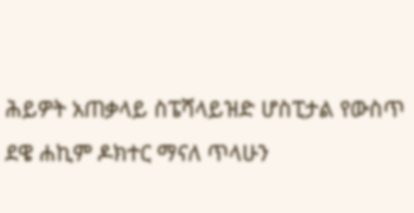ሕይዎት አጠቃላይ ስፔሻላይዝድ ሆስፒታል የውስጥ ደዌ ሐኪም ዶክተር ማናለ ጥላሁን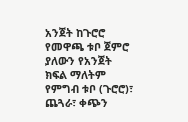አንጀት ከጉሮሮ የመዋጫ ቱቦ ጀምሮ ያለውን የአንጀት ክፍል ማለትም የምግብ ቱቦ (ጉሮሮ)፣ ጨጓራ፣ ቀጭን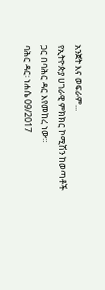አንጀት እና ወፍራም...
የኢትዮጵያ ሀገራዊ ምክክር ኮሚሽን ከወጣቶች ጋር በባሕር ዳር እየመከረ ነው።
ባሕር ዳር፡ ነሐሴ 09/2017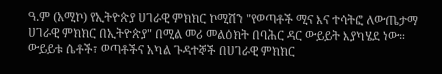ዓ.ም (አሚኮ) የኢትዮጵያ ሀገራዊ ምክክር ኮሚሽን "የወጣቶች ሚና እና ተሳትፎ ለውጤታማ ሀገራዊ ምክክር በኢትዮጵያ" በሚል መሪ መልዕክት በባሕር ዳር ውይይት እያካሄደ ነው።
ውይይቱ ሴቶች፣ ወጣቶችና አካል ጉዳተኞች በሀገራዊ ምክክር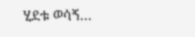ሂደቱ ወሳኝ...